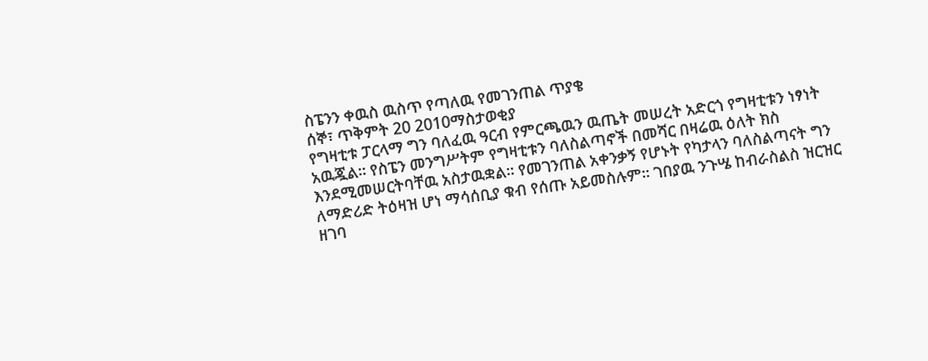ስፔንን ቀዉስ ዉስጥ የጣለዉ የመገንጠል ጥያቄ
ሰኞ፣ ጥቅምት 20 2010ማስታወቂያ
የግዛቲቱ ፓርላማ ግን ባለፈዉ ዓርብ የምርጫዉን ዉጤት መሠረት አድርጎ የግዛቲቱን ነፃነት አዉጇል። የስፔን መንግሥትም የግዛቲቱን ባለስልጣኖች በመሻር በዛሬዉ ዕለት ክስ እንደሚመሠርትባቸዉ አስታዉቋል። የመገንጠል አቀንቃኝ የሆኑት የካታላን ባለስልጣናት ግን ለማድሪድ ትዕዛዝ ሆነ ማሳሰቢያ ቁብ የሰጡ አይመስሉም። ገበያዉ ንጉሤ ከብራስልስ ዝርዝር ዘገባ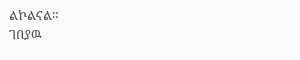ልኮልናል።
ገበያዉ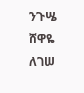ንጉሤ
ሸዋዬ ለገሠ